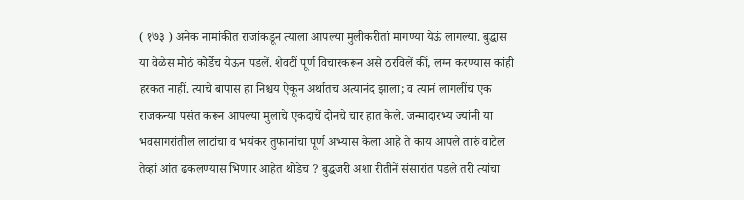( १७३ ) अनेक नामांकीत राजांकडून त्याला आपल्या मुलीकरीतां मागण्या येऊं लागल्या. बुद्धास या वेळेस मोठं कोर्डेच येऊन पडलें. शेवटीं पूर्ण विचारकरून असे ठरविलें कीं, लग्न करण्यास कांही हरकत नाहीं. त्याचे बापास हा निश्चय ऐकून अर्थातच अत्यानंद झाला; व त्यानं लागलींच एक राजकन्या पसंत करून आपल्या मुलाचे एकदाचें दोनचे चार हात केले. जन्मादारभ्य ज्यांनी या भवसागरांतील लाटांचा व भयंकर तुफानांचा पूर्ण अभ्यास केला आहे ते काय आपले तारुं वाटेल तेव्हां आंत ढकलण्यास भिणार आहेत थोडेच ? बुद्धजरी अशा रीतीनें संसारांत पडले तरी त्यांचा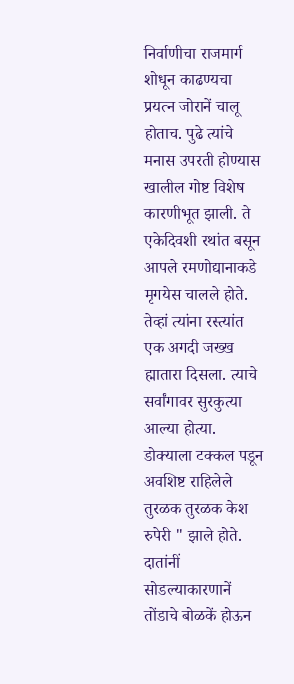निर्वाणीचा राजमार्ग शोधून काढण्यचा प्रयत्न जोरानें चालू होताच. पुढे त्यांचे मनास उपरती होण्यास खालील गोष्ट विशेष कारणीभूत झाली. ते एकेदिवशी रथांत बसून आपले रमणोद्यानाकडे मृगयेस चालले होते. तेव्हां त्यांना रस्त्यांत एक अगदी जख्ख ह्मातारा दिसला. त्याचे सर्वांगावर सुरकुत्या आल्या होत्या. डोक्याला टक्कल पडून अवशिष्ट राहिलेले तुरळक तुरळक केश रुपेरी " झाले होते. दातांनीं सोडल्याकारणानें तोंडाचे बोळकें होऊन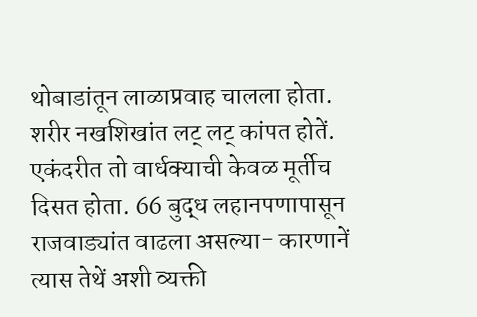थोबाडांतून लाळाप्रवाह चालला होता. शरीर नखशिखांत लट् लट् कांपत होतें. एकंदरीत तो वार्धक्याची केवळ मूर्तीच दिसत होता. 66 बुद्ध लहानपणापासून राजवाड्यांत वाढला असल्या- कारणानें त्यास तेथें अशी व्यक्ती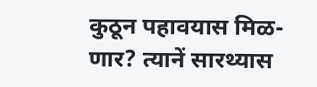कुठून पहावयास मिळ- णार? त्यानें सारथ्यास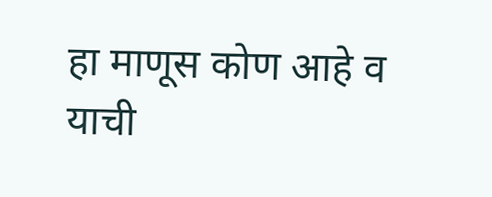हा माणूस कोण आहे व याची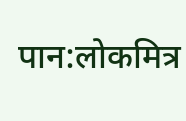पान:लोकमित्र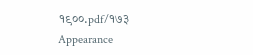१९००.pdf/१७३
Appearance